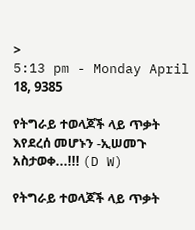>
5:13 pm - Monday April 18, 9385

የትግራይ ተወላጆች ላይ ጥቃት እየደረሰ መሆኑን -ኢሠመጉ አስታወቀ...!!! (D W)

የትግራይ ተወላጆች ላይ ጥቃት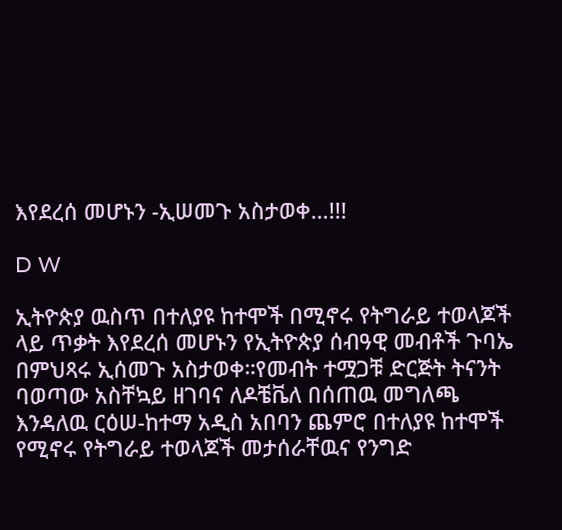እየደረሰ መሆኑን -ኢሠመጉ አስታወቀ…!!!

D W

ኢትዮጵያ ዉስጥ በተለያዩ ከተሞች በሚኖሩ የትግራይ ተወላጆች ላይ ጥቃት እየደረሰ መሆኑን የኢትዮጵያ ሰብዓዊ መብቶች ጉባኤ በምህጻሩ ኢሰመጉ አስታወቀ።የመብት ተሟጋቹ ድርጅት ትናንት ባወጣው አስቸኳይ ዘገባና ለዶቼቬለ በሰጠዉ መግለጫ እንዳለዉ ርዕሠ-ከተማ አዲስ አበባን ጨምሮ በተለያዩ ከተሞች የሚኖሩ የትግራይ ተወላጆች መታሰራቸዉና የንግድ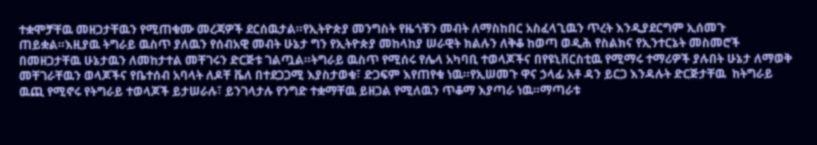ተቋሞቻቸዉ መዘጋታቸዉን የሚጠቁሙ መረጃዎች ደርሰዉታል።የኢትዮጵያ መንግስት የዜጎቹን መብት ለማስከበር አስፈላጊዉን ጥረት እንዲያደርግም ኢሰመጉ ጠይቋል።እዚያዉ ትግራይ ዉስጥ ያለዉን የሰብአዊ መብት ሁኔታ ግን የኢትዮጵያ መከላከያ ሠራዊት ክልሉን ለቅቆ ከወጣ ወዲሕ የስልክና የኢንተርኔት መስመሮች በመዘጋታቸዉ ሁኔታዉን ለመከታተል መቸገሩን ድርጅቱ ገልጧል።ትግራይ ዉስጥ የሚሰሩ የሌላ አካባቢ ተወላጆችና በየዩኒቨርስቲዉ የሚማሩ ተማሪዎች ያሉበት ሁኔታ ለማወቅ መቸገራቸዉን ወላጆችና የቤተሰብ አባላት ለዶቸ ቬለ በተደጋጋሚ እያስታወቁ፣ ድጋፍም እየጠየቁ ነዉ።የኢሠመጉ ዋና ኃላፊ አቶ ዳን ይርጋ እንዳሉት ድርጅታቸዉ  ከትግራይ ዉጪ የሚኖሩ የትግራይ ተወላጆች ይታሠራሉ፣ ይንገላታሉ የንግድ ተቋማቸዉ ይዘጋል የሚለዉን ጥቆማ እያጣራ ነዉ።ማጣራቱ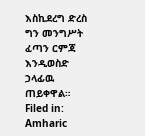እስኪደረግ ድረስ ግን መንግሥት ፈጣን ርምጃ እንዲወስድ ኃላፊዉ ጠይቀዋል።
Filed in: Amharic